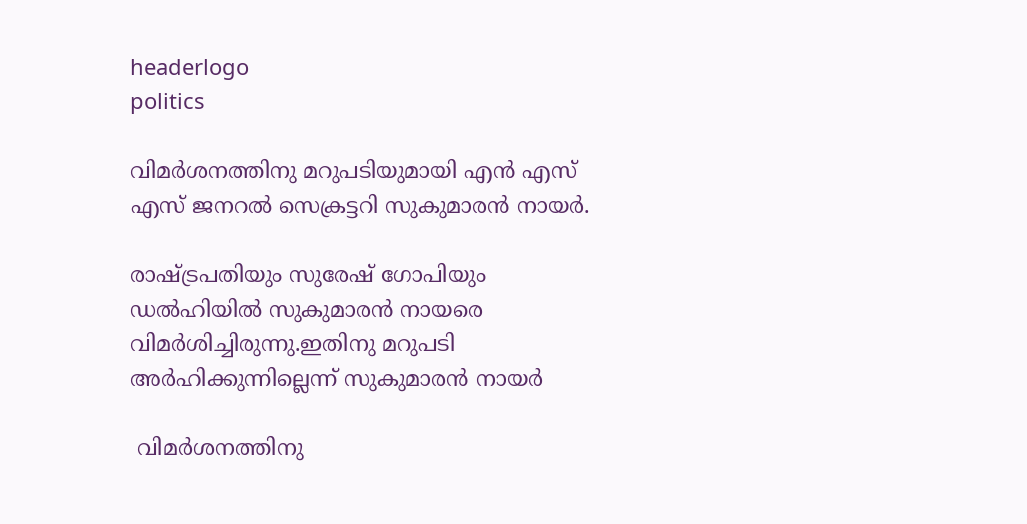headerlogo
politics

വിമർശനത്തിനു മറുപടിയുമായി എൻ എസ് എസ് ജനറൽ സെക്രട്ടറി സുകുമാരൻ നായർ.

രാഷ്ട്രപതിയും സുരേഷ് ഗോപിയും ഡൽഹിയിൽ സുകുമാരൻ നായരെ വിമർശിച്ചിരുന്നു.ഇതിനു മറുപടി അർഹിക്കുന്നില്ലെന്ന് സുകുമാരൻ നായർ

 വിമർശനത്തിനു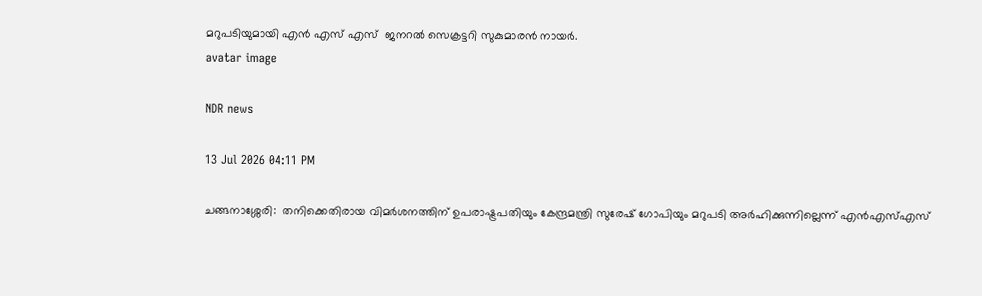മറുപടിയുമായി എൻ എസ് എസ്  ജനറൽ സെക്രട്ടറി സുകുമാരൻ നായർ.
avatar image

NDR news

13 Jul 2026 04:11 PM

ചങ്ങനാശ്ശേരി:  തനിക്കെതിരായ വിമർശനത്തിന് ഉപരാഷ്ട്രപതിയും കേന്ദ്രമന്ത്രി സുരേഷ് ഗോപിയും മറുപടി അർഹിക്കുന്നില്ലെന്ന് എന്‍എസ്എസ്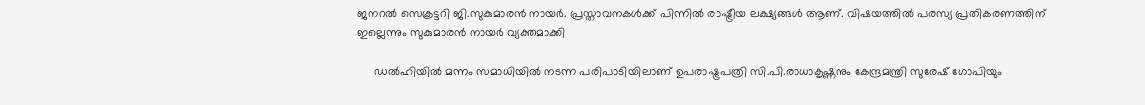ജനറൽ സെക്രട്ടറി ജി.സുകുമാരൻ നായർ. പ്രസ്താവനകൾക്ക് പിന്നിൽ രാഷ്ട്രീയ ലക്ഷ്യങ്ങൾ ആണ്. വിഷയത്തിൽ പരസ്യ പ്രതികരണത്തിന് ഇല്ലെന്നും സുകുമാരൻ നായർ വ്യക്തമാക്കി

     ഡൽഹിയിൽ മന്നം സമാധിയിൽ നടന്ന പരിപാടിയിലാണ് ഉപരാഷ്ട്രപത്രി സി.പി.രാധാകൃഷ്ണനും കേന്ദ്രമന്ത്രി സുരേഷ് ഗോപിയും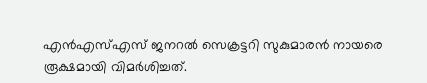എന്‍എസ്എസ് ജനറൽ സെക്രട്ടറി സുകുമാരൻ നായരെ രൂക്ഷമായി വിമർശിച്ചത്.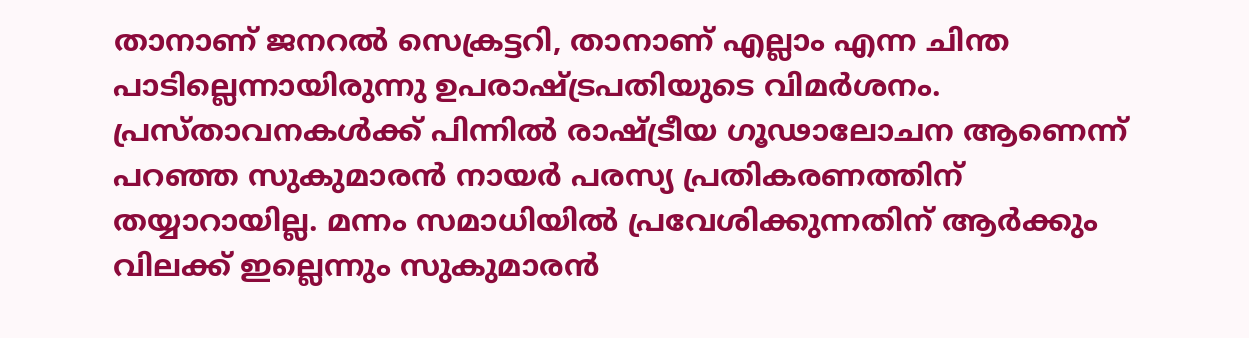താനാണ് ജനറൽ സെക്രട്ടറി, താനാണ് എല്ലാം എന്ന ചിന്ത പാടില്ലെന്നായിരുന്നു ഉപരാഷ്ട്രപതിയുടെ വിമർശനം. പ്രസ്താവനകൾക്ക് പിന്നിൽ രാഷ്ട്രീയ ഗൂഢാലോചന ആണെന്ന് പറഞ്ഞ സുകുമാരൻ നായർ പരസ്യ പ്രതികരണത്തിന് തയ്യാറായില്ല. മന്നം സമാധിയിൽ പ്രവേശിക്കുന്നതിന് ആർക്കും വിലക്ക് ഇല്ലെന്നും സുകുമാരൻ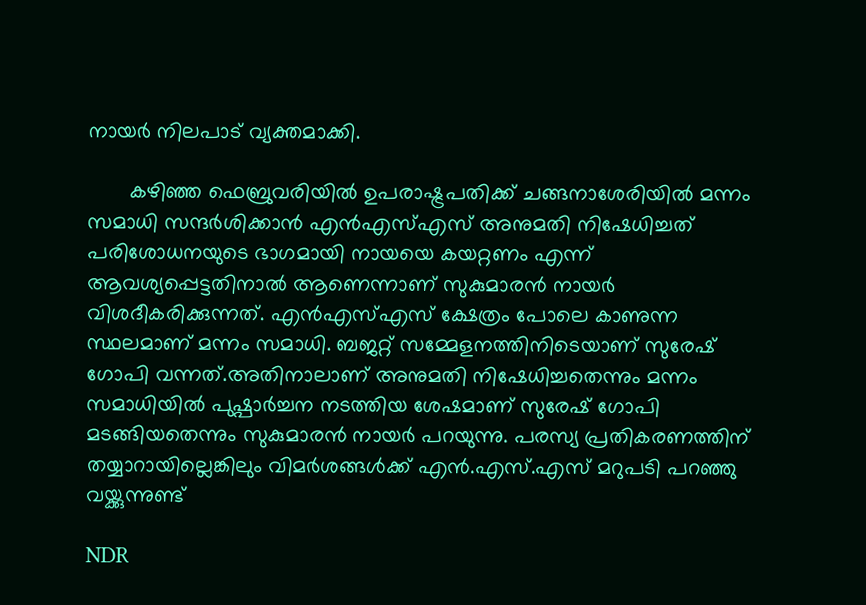നായർ നിലപാട് വ്യക്തമാക്കി.

       കഴിഞ്ഞ ഫെബ്രുവരിയിൽ ഉപരാഷ്ട്രപതിക്ക് ചങ്ങനാശേരിയിൽ മന്നം സമാധി സന്ദർശിക്കാൻ എന്‍എസ്എസ് അനുമതി നിഷേധിച്ചത് പരിശോധനയുടെ ഭാഗമായി നായയെ കയറ്റണം എന്ന് ആവശ്യപ്പെട്ടതിനാൽ ആണെന്നാണ് സുകുമാരൻ നായർ വിശദീകരിക്കുന്നത്. എന്‍എസ്എസ് ക്ഷേത്രം പോലെ കാണുന്ന സ്ഥലമാണ് മന്നം സമാധി. ബജറ്റ് സമ്മേളനത്തിനിടെയാണ് സുരേഷ് ഗോപി വന്നത്.അതിനാലാണ് അനുമതി നിഷേധിച്ചതെന്നും മന്നം സമാധിയിൽ പുഷ്പാർച്ചന നടത്തിയ ശേഷമാണ് സുരേഷ് ഗോപി മടങ്ങിയതെന്നും സുകുമാരൻ നായർ പറയുന്നു. പരസ്യ പ്രതികരണത്തിന് തയ്യാറായില്ലെങ്കിലും വിമര്‍ശങ്ങൾക്ക് എന്‍.എസ്.എസ് മറുപടി പറഞ്ഞു വയ്ക്കുന്നുണ്ട്

NDR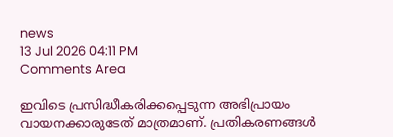news
13 Jul 2026 04:11 PM
Comments Area

ഇവിടെ പ്രസിദ്ധീകരിക്കപ്പെടുന്ന അഭിപ്രായം വായനക്കാരുടേത് മാത്രമാണ്. പ്രതികരണങ്ങൾ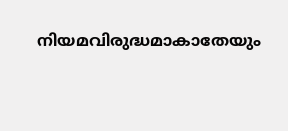നിയമവിരുദ്ധമാകാതേയും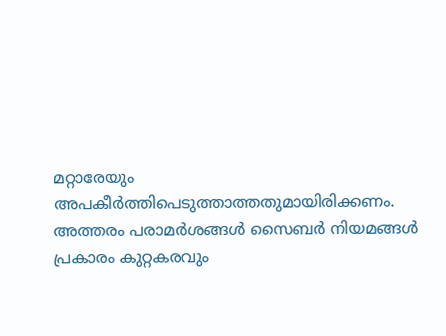മറ്റാരേയും അപകീർത്തിപെടുത്താത്തതുമായിരിക്കണം. അത്തരം പരാമർശങ്ങൾ സൈബർ നിയമങ്ങൾ പ്രകാരം കുറ്റകരവും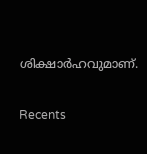ശിക്ഷാർഹവുമാണ്.

Recents